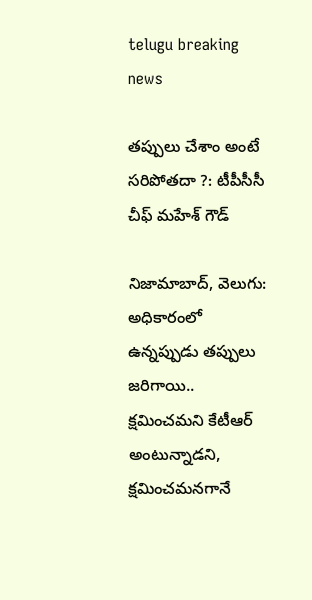telugu breaking news

తప్పులు చేశాం అంటే సరిపోతదా ?: టీపీసీసీ చీఫ్ మహేశ్ గౌడ్

నిజామాబాద్, వెలుగు: అధికారంలో ఉన్నప్పుడు తప్పులు జరిగాయి.. క్షమించమని కేటీఆర్ అంటున్నాడని, క్షమించమనగానే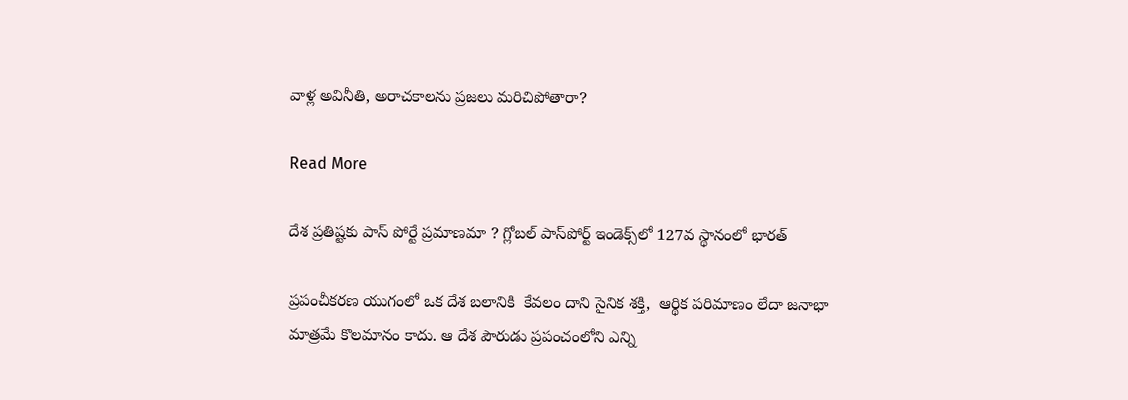వాళ్ల అవినీతి, అరాచకాలను ప్రజలు మరిచిపోతారా?

Read More

దేశ ప్రతిష్టకు పాస్‌‌‌‌‌‌‌‌ పోర్టే ప్రమాణమా ? గ్లోబల్ పాస్‌‌‌‌‌‌‌‌పోర్ట్ ఇండెక్స్‌‌‌‌‌‌‌‌లో 127వ స్థానంలో భారత్

ప్రపంచీకరణ యుగంలో ఒక దేశ బలానికి  కేవలం దాని సైనిక శక్తి,  ఆర్థిక పరిమాణం లేదా జనాభా మాత్రమే కొలమానం కాదు. ఆ దేశ పౌరుడు ప్రపంచంలోని ఎన్ని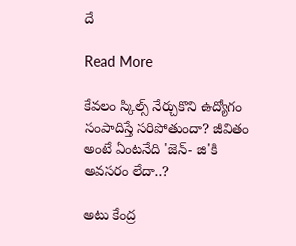దే

Read More

కేవలం స్కిల్స్ నేర్చుకొని ఉద్యోగం సంపాదిస్తే సరిపోతుందా? జీవితం అంటే ఏంటనేది 'జెన్- జి'కి అవసరం లేదా..?

అటు కేంద్ర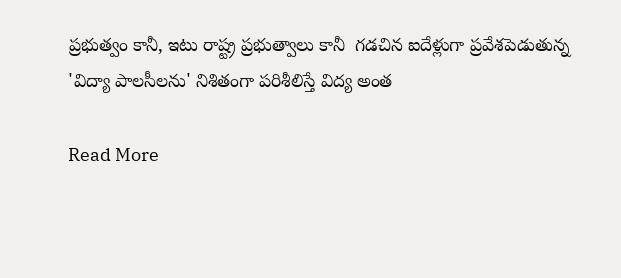ప్రభుత్వం కానీ, ఇటు రాష్ట్ర ప్రభుత్వాలు కానీ  గడచిన ఐదేళ్లుగా ప్రవేశపెడుతున్న 'విద్యా పాలసీలను' నిశితంగా పరిశీలిస్తే విద్య అంత

Read More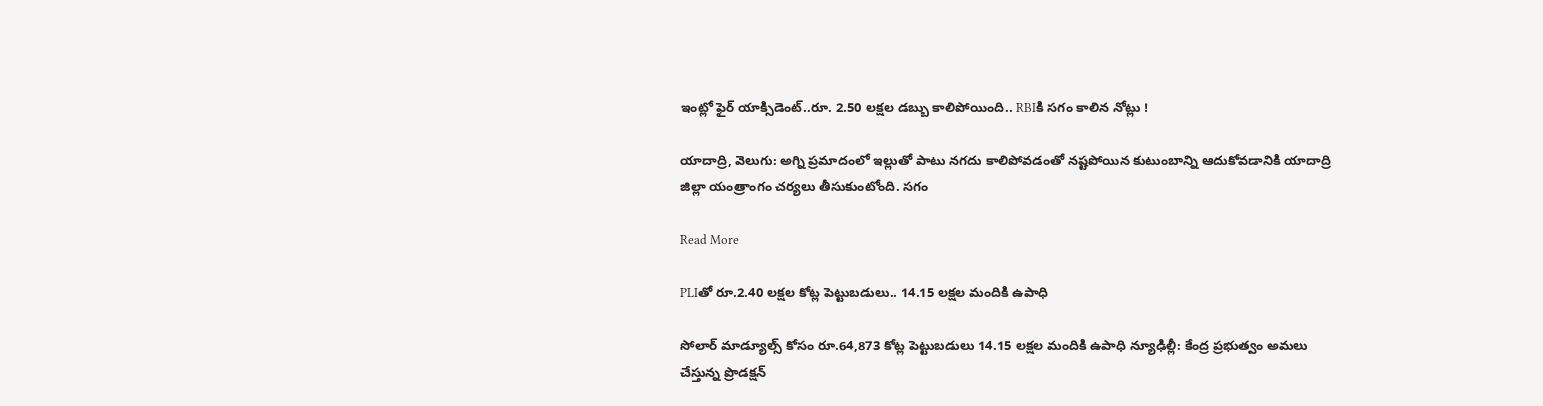ఇంట్లో ఫైర్ యాక్సిడెంట్..రూ. 2.50 లక్షల డబ్బు కాలిపోయింది.. RBIకి సగం కాలిన నోట్లు !

యాదాద్రి, వెలుగు: అగ్ని ప్రమాదంలో ఇల్లుతో పాటు నగదు కాలిపోవడంతో నష్టపోయిన కుటుంబాన్ని ఆదుకోవడానికి యాదాద్రి జిల్లా యంత్రాంగం చర్యలు తీసుకుంటోంది. సగం

Read More

PLIతో రూ.2.40 లక్షల కోట్ల పెట్టుబడులు.. 14.15 లక్షల మందికి ఉపాధి

సోలార్ మాడ్యూల్స్ కోసం రూ.64,873 కోట్ల పెట్టుబడులు 14.15 లక్షల మందికి ఉపాధి న్యూఢిల్లీ: కేంద్ర ప్రభుత్వం అమలు చేస్తున్న ప్రొడక్షన్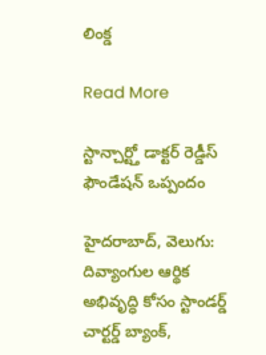లింక్డ

Read More

స్టాన్చార్ట్తో డాక్టర్ రెడ్డీస్ ఫౌండేషన్ ఒప్పందం

హైదరాబాద్, వెలుగు: దివ్యాంగుల ఆర్థిక అభివృద్ధి కోసం స్టాండర్డ్ చార్టర్డ్ బ్యాంక్,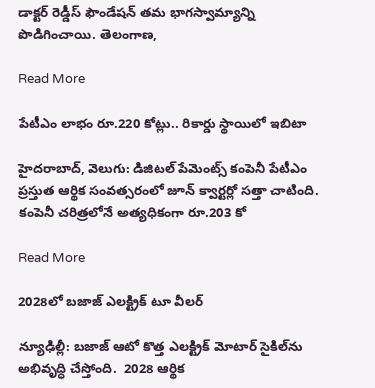డాక్టర్ రెడ్డీస్ ఫౌండేషన్ తమ భాగస్వామ్యాన్ని పొడిగించాయి. తెలంగాణ,

Read More

పేటీఎం లాభం రూ.220 కోట్లు.. రికార్డు స్థాయిలో ఇబిటా

హైదరాబాద్, వెలుగు: డిజిటల్ పేమెంట్స్ కంపెనీ పేటీఎం ప్రస్తుత ఆర్థిక సంవత్సరంలో జూన్ క్వార్టర్లో సత్తా చాటింది. కంపెనీ చరిత్రలోనే అత్యధికంగా రూ.203 కో

Read More

2028లో బజాజ్ ఎలక్ట్రిక్ టూ వీలర్

న్యూఢిల్లీ: బజాజ్ ఆటో కొత్త ఎలక్ట్రిక్ మోటార్ సైకిల్‌‌‌‌ను అభివృద్ధి చేస్తోంది.  2028 ఆర్థిక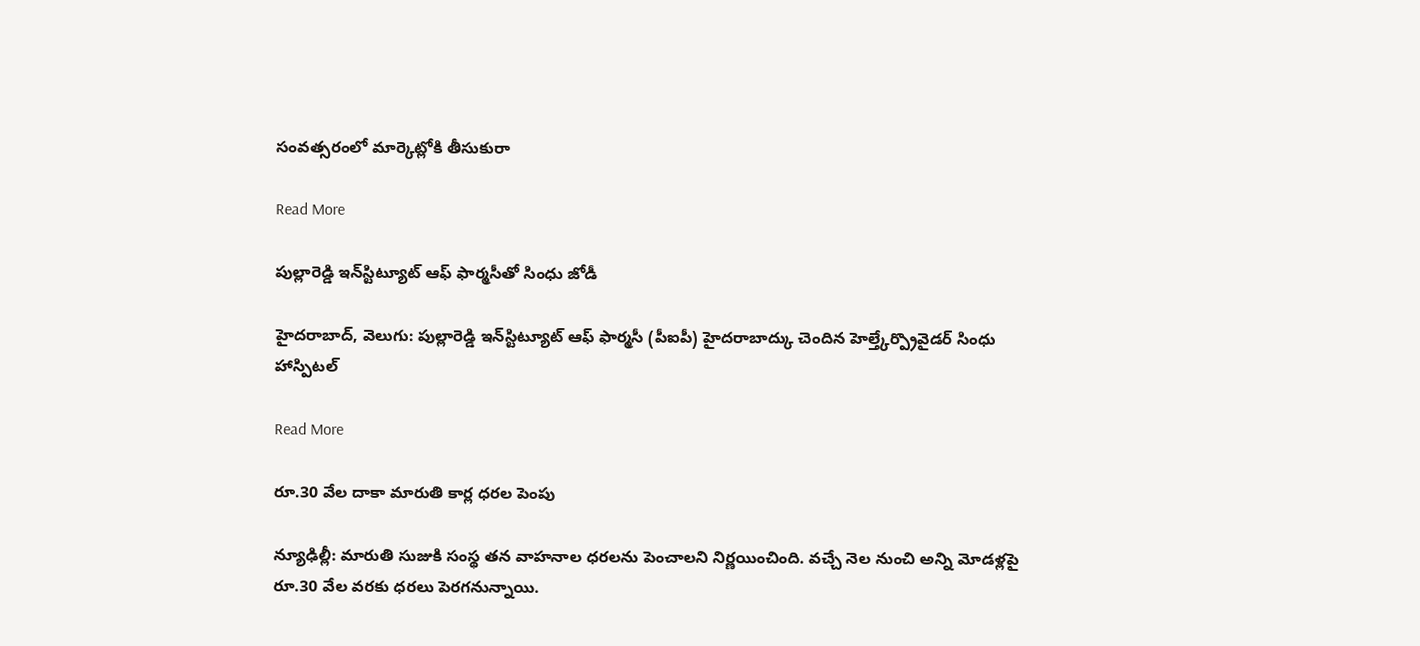సంవత్సరంలో మార్కెట్లోకి తీసుకురా

Read More

పుల్లారెడ్డి ఇన్‌‌‌‌స్టిట్యూట్ ఆఫ్ ఫార్మసీతో సింధు జోడీ

హైదరాబాద్, వెలుగు: పుల్లారెడ్డి ఇన్‌‌‌‌స్టిట్యూట్ ఆఫ్ ఫార్మసీ (పీఐపీ) హైదరాబాద్కు చెందిన హెల్త్కేర్ప్రొవైడర్ సింధు హాస్పిటల్

Read More

రూ.30 వేల దాకా మారుతి కార్ల ధరల పెంపు

న్యూఢిల్లీ: మారుతి సుజుకి సంస్థ తన వాహనాల ధరలను పెంచాలని నిర్ణయించింది. వచ్చే నెల నుంచి అన్ని మోడళ్లపై రూ.30 వేల వరకు ధరలు పెరగనున్నాయి.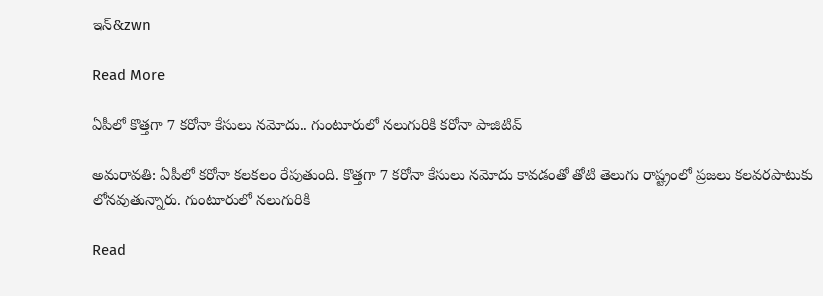ఇన్‌&zwn

Read More

ఏపీలో కొత్తగా 7 కరోనా కేసులు నమోదు.. గుంటూరులో నలుగురికి కరోనా పాజిటివ్‌

అమరావతి: ఏపీలో కరోనా కలకలం రేపుతుంది. కొత్తగా 7 కరోనా కేసులు నమోదు కావడంతో తోటి తెలుగు రాష్ట్రంలో ప్రజలు కలవరపాటుకు లోనవుతున్నారు. గుంటూరులో నలుగురికి

Read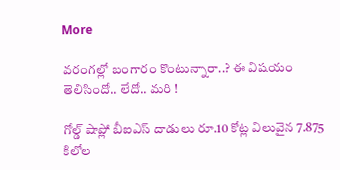More

వరంగల్లో బంగారం కొంటున్నారా..? ఈ విషయం తెలిసిందో.. లేదో.. మరి !

గోల్డ్ షాప్లో బీఐఎస్ దాడులు రూ.10 కోట్ల విలువైన 7.875 కిలోల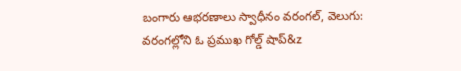బంగారు ఆభరణాలు స్వాధీనం వరంగల్‍, వెలుగు: వరంగల్లోని ఓ ప్రముఖ గోల్డ్ షాప్&z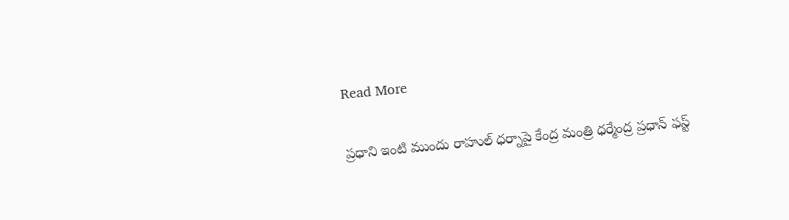Read More

ప్రధాని ఇంటి ముందు రాహుల్ ధర్నాపై కేంద్ర మంత్రి ధర్మేంద్ర ప్రధాన్ ఫస్ట్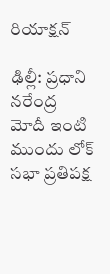రియాక్షన్

ఢిల్లీ: ప్రధాని నరేంద్ర మోదీ ఇంటి ముందు లోక్ సభా ప్రతిపక్ష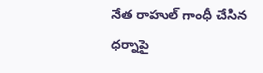నేత రాహుల్ గాంధీ చేసిన ధర్నాపై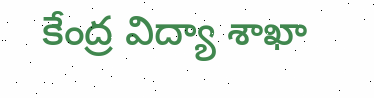కేంద్ర విద్యా శాఖా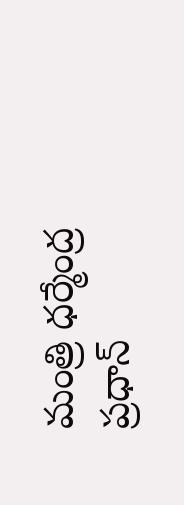మంత్రి ధర్మేంద్ర ప్రధాన్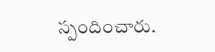స్పందించారు.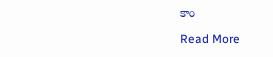కాం

Read More